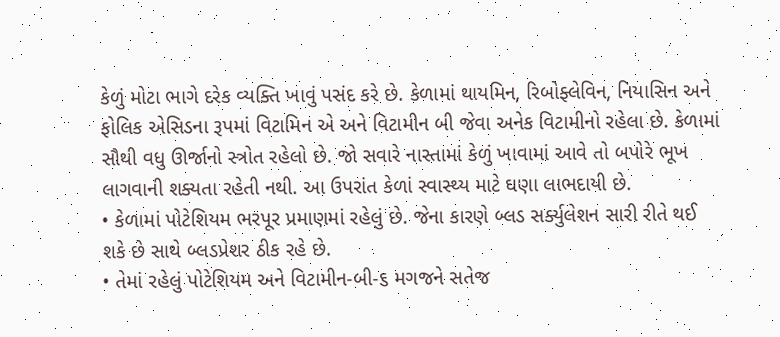કેળું મોટા ભાગે દરેક વ્યક્તિ ખાવું પસંદ કરે છે. કેળામાં થાયમિન, રિબોફ્લેવિન, નિયાસિન અને ફોલિક એસિડના રૂપમાં વિટામિન એ અને વિટામીન બી જેવા અનેક વિટામીનો રહેલા છે. કેળામાં સૌથી વધુ ઊર્જાનો સ્ત્રોત રહેલો છે. જો સવારે નાસ્તામાં કેળું ખાવામાં આવે તો બપોરે ભૂખ લાગવાની શક્યતા રહેતી નથી. આ ઉપરાંત કેળાં સ્વાસ્થ્ય માટે ઘણા લાભદાયી છે.
• કેળામાં પોટેશિયમ ભરપૂર પ્રમાણમાં રહેલું છે. જેના કારણે બ્લડ સર્ક્યુલેશન સારી રીતે થઈ શકે છે સાથે બ્લડપ્રેશર ઠીક રહે છે.
• તેમાં રહેલું પોટેશિયમ અને વિટામીન-બી-૬ મગજને સતેજ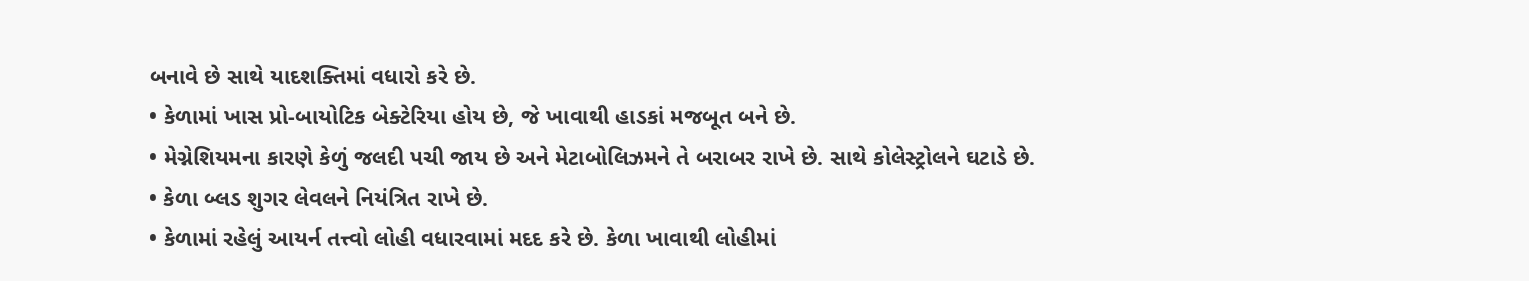બનાવે છે સાથે યાદશક્તિમાં વધારો કરે છે.
• કેળામાં ખાસ પ્રો-બાયોટિક બેક્ટેરિયા હોય છે, જે ખાવાથી હાડકાં મજબૂત બને છે.
• મેગ્નેશિયમના કારણે કેળું જલદી પચી જાય છે અને મેટાબોલિઝમને તે બરાબર રાખે છે. સાથે કોલેસ્ટ્રોલને ઘટાડે છે.
• કેળા બ્લડ શુગર લેવલને નિયંત્રિત રાખે છે.
• કેળામાં રહેલું આયર્ન તત્ત્વો લોહી વધારવામાં મદદ કરે છે. કેળા ખાવાથી લોહીમાં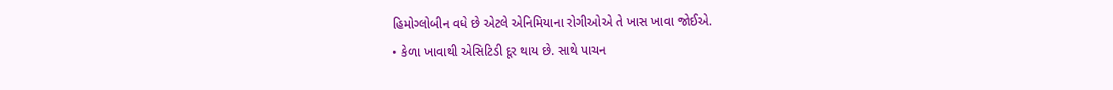હિમોગ્લોબીન વધે છે એટલે એનિમિયાના રોગીઓએ તે ખાસ ખાવા જોઈએ.
• કેળા ખાવાથી એસિટિડી દૂર થાય છે. સાથે પાચન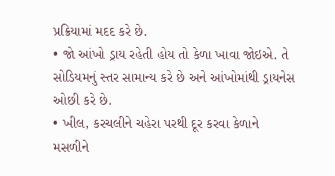પ્રક્રિયામાં મદદ કરે છે.
• જો આંખો ડ્રાય રહેતી હોય તો કેળા ખાવા જોઇએ. તે સોડિયમનું સ્તર સામાન્ય કરે છે અને આંખોમાંથી ડ્રાયનેસ ઓછી કરે છે.
• ખીલ, કરચલીને ચહેરા પરથી દૂર કરવા કેળાને મસળીને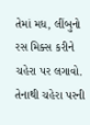તેમાં મધ, લીંબુનો રસ મિક્સ કરીને ચહેરા પર લગાવો. તેનાથી ચહેરા પરની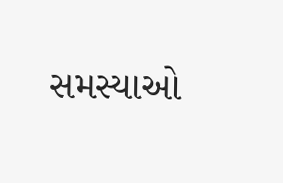સમસ્યાઓ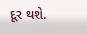દૂર થશે.